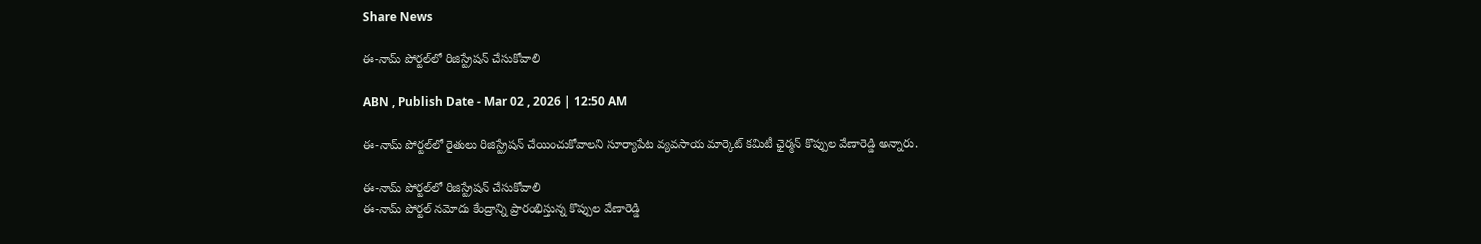Share News

ఈ-నామ్‌ పోర్టల్‌లో రిజిస్ట్రేషన్‌ చేసుకోవాలి

ABN , Publish Date - Mar 02 , 2026 | 12:50 AM

ఈ-నామ్‌ పోర్టల్‌లో రైతులు రిజిస్ట్రేషన్‌ చేయించుకోవాలని సూర్యాపేట వ్యవసాయ మార్కెట్‌ కమిటీ ఛైర్మన్‌ కొప్పుల వేణారెడ్డి అన్నారు.

ఈ-నామ్‌ పోర్టల్‌లో రిజిస్ట్రేషన్‌ చేసుకోవాలి
ఈ-నామ్‌ పోర్టల్‌ నమోదు కేంద్రాన్ని ప్రారంభిస్తున్న కొప్పుల వేణారెడ్డి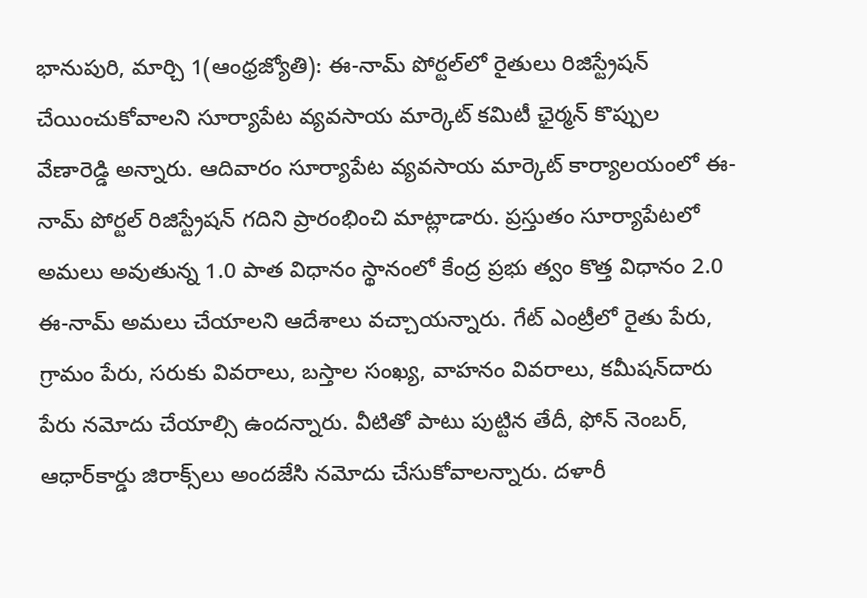భానుపురి, మార్చి 1(ఆంధ్రజ్యోతి): ఈ-నామ్‌ పోర్టల్‌లో రైతులు రిజిస్ట్రేషన్‌ చేయించుకోవాలని సూర్యాపేట వ్యవసాయ మార్కెట్‌ కమిటీ ఛైర్మన్‌ కొప్పుల వేణారెడ్డి అన్నారు. ఆదివారం సూర్యాపేట వ్యవసాయ మార్కెట్‌ కార్యాలయంలో ఈ-నామ్‌ పోర్టల్‌ రిజిస్ట్రేషన్‌ గదిని ప్రారంభించి మాట్లాడారు. ప్రస్తుతం సూర్యాపేటలో అమలు అవుతున్న 1.0 పాత విధానం స్థానంలో కేంద్ర ప్రభు త్వం కొత్త విధానం 2.0 ఈ-నామ్‌ అమలు చేయాలని ఆదేశాలు వచ్చాయన్నారు. గేట్‌ ఎంట్రీలో రైతు పేరు, గ్రామం పేరు, సరుకు వివరాలు, బస్తాల సంఖ్య, వాహనం వివరాలు, కమీషన్‌దారు పేరు నమోదు చేయాల్సి ఉందన్నారు. వీటితో పాటు పుట్టిన తేదీ, ఫోన్‌ నెంబర్‌, ఆధార్‌కార్డు జిరాక్స్‌లు అందజేసి నమోదు చేసుకోవాలన్నారు. దళారీ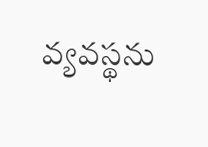వ్యవస్థను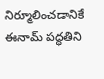నిర్మూలించడానికే ఈనామ్‌ పద్ధతిని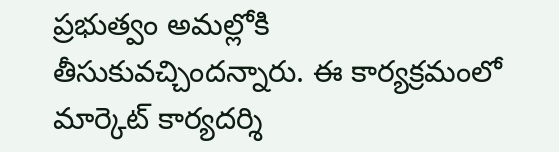ప్రభుత్వం అమల్లోకి తీసుకువచ్చిందన్నారు. ఈ కార్యక్రమంలో మార్కెట్‌ కార్యదర్శి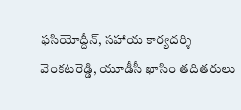ఫసియోద్దీన్‌, సహాయ కార్యదర్శి వెంకటరెడ్డి, యూడీసీ ఖాసిం తదితరులు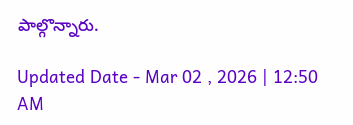పాల్గొన్నారు.

Updated Date - Mar 02 , 2026 | 12:50 AM